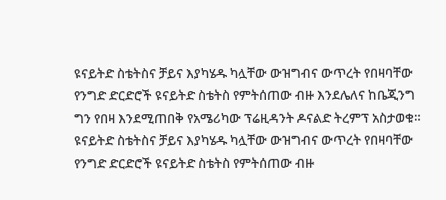ዩናይትድ ስቴትስና ቻይና እያካሄዱ ካሏቸው ውዝግብና ውጥረት የበዛባቸው የንግድ ድርድሮች ዩናይትድ ስቴትስ የምትሰጠው ብዙ እንደሌለና ከቤጂንግ ግን የበዛ እንደሚጠበቅ የአሜሪካው ፕሬዚዳንት ዶናልድ ትረምፕ አስታወቁ።
ዩናይትድ ስቴትስና ቻይና እያካሄዱ ካሏቸው ውዝግብና ውጥረት የበዛባቸው የንግድ ድርድሮች ዩናይትድ ስቴትስ የምትሰጠው ብዙ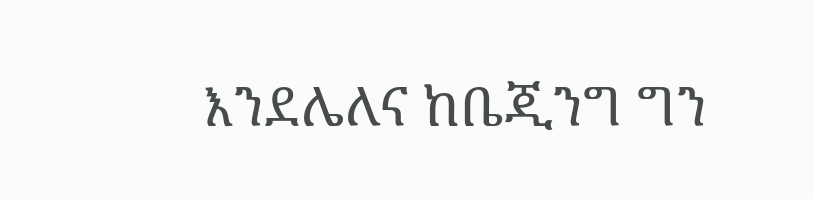እንደሌለና ከቤጂንግ ግን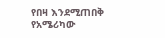የበዛ እንደሚጠበቅ የአሜሪካው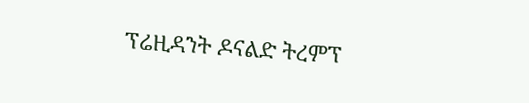ፕሬዚዳንት ዶናልድ ትረምፕ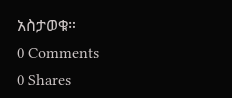አስታወቁ።
0 Comments
0 Shares